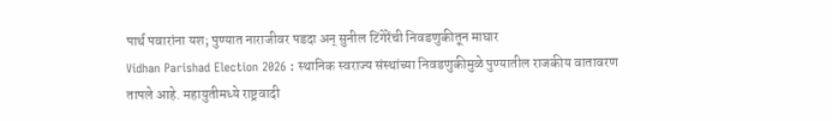पार्थ पवारांना यश; पुण्यात नाराजीवर पडदा अन् सुनील टिंगेरेंची निवडणुकीतून माघार
Vidhan Parishad Election 2026 : स्थानिक स्वराज्य संस्थांच्या निवडणुकीमुळे पुण्यातील राजकीय वातावरण तापले आहे. महायुतीमध्ये राष्ट्रवादी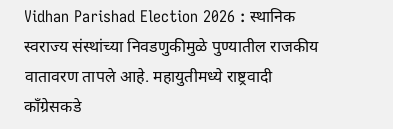Vidhan Parishad Election 2026 : स्थानिक स्वराज्य संस्थांच्या निवडणुकीमुळे पुण्यातील राजकीय वातावरण तापले आहे. महायुतीमध्ये राष्ट्रवादी काँग्रेसकडे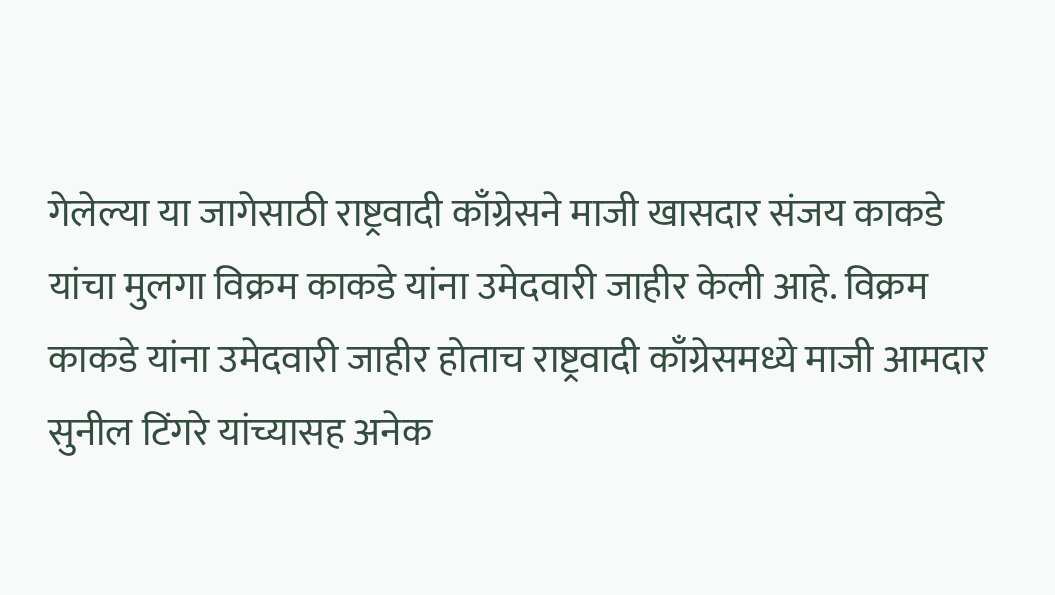गेलेल्या या जागेसाठी राष्ट्रवादी काँग्रेसने माजी खासदार संजय काकडे यांचा मुलगा विक्रम काकडे यांना उमेदवारी जाहीर केली आहे. विक्रम काकडे यांना उमेदवारी जाहीर होताच राष्ट्रवादी काँग्रेसमध्ये माजी आमदार सुनील टिंगरे यांच्यासह अनेक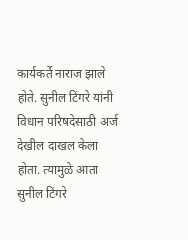कार्यकर्ते नाराज झाले होते. सुनील टिंगरे यांनी विधान परिषदेसाठी अर्ज देखील दाखल केला होता. त्यामुळे आता सुनील टिंगरे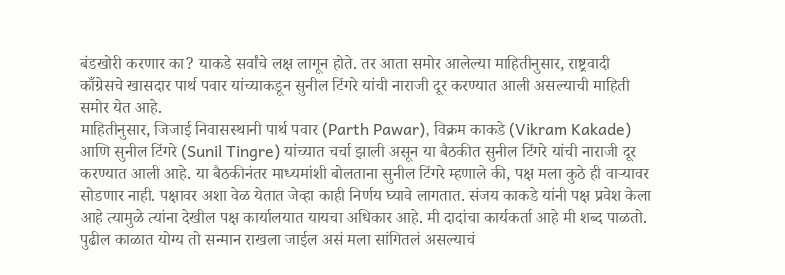बंडखोरी करणार का? याकडे सर्वांचे लक्ष लागून होते. तर आता समोर आलेल्या माहितीनुसार, राष्ट्रवादी काँग्रेसचे खासदार पार्थ पवार यांच्याकडून सुनील टिंगरे यांची नाराजी दूर करण्यात आली असल्याची माहिती समोर येत आहे.
माहितीनुसार, जिजाई निवासस्थानी पार्थ पवार (Parth Pawar), विक्रम काकडे (Vikram Kakade) आणि सुनील टिंगरे (Sunil Tingre) यांच्यात चर्चा झाली असून या बैठकीत सुनील टिंगरे यांची नाराजी दूर करण्यात आली आहे. या बैठकीनंतर माध्यमांशी बोलताना सुनील टिंगरे म्हणाले की, पक्ष मला कुठे ही वाऱ्यावर सोडणार नाही. पक्षावर अशा वेळ येतात जेव्हा काही निर्णय घ्यावे लागतात. संजय काकडे यांनी पक्ष प्रवेश केला आहे त्यामुळे त्यांना देखील पक्ष कार्यालयात यायचा अधिकार आहे. मी दादांचा कार्यकर्ता आहे मी शब्द पाळतो. पुढील काळात योग्य तो सन्मान राखला जाईल असं मला सांगितलं असल्याचं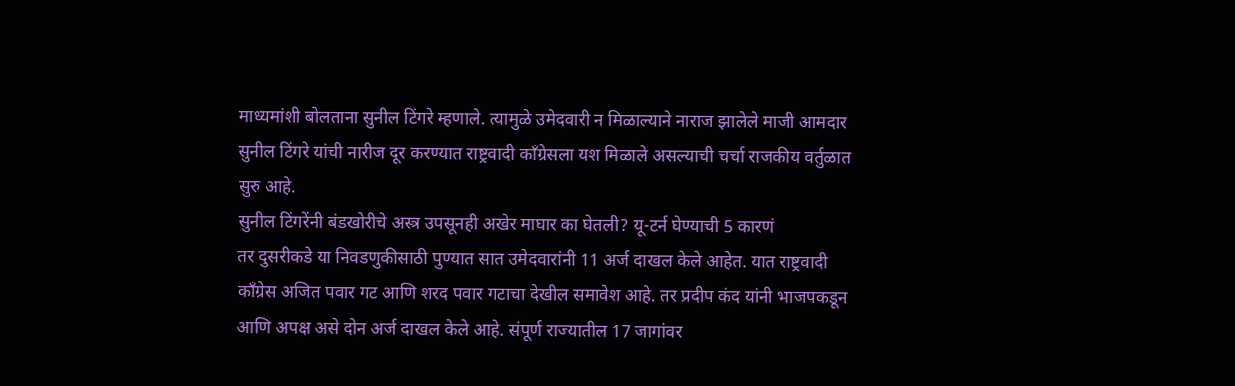माध्यमांशी बोलताना सुनील टिंगरे म्हणाले. त्यामुळे उमेदवारी न मिळाल्याने नाराज झालेले माजी आमदार सुनील टिंगरे यांची नारीज दूर करण्यात राष्ट्रवादी काँग्रेसला यश मिळाले असल्याची चर्चा राजकीय वर्तुळात सुरु आहे.
सुनील टिंगरेंनी बंडखोरीचे अस्त्र उपसूनही अखेर माघार का घेतली? यू-टर्न घेण्याची 5 कारणं
तर दुसरीकडे या निवडणुकीसाठी पुण्यात सात उमेदवारांनी 11 अर्ज दाखल केले आहेत. यात राष्ट्रवादी काँग्रेस अजित पवार गट आणि शरद पवार गटाचा देखील समावेश आहे. तर प्रदीप कंद यांनी भाजपकडून आणि अपक्ष असे दोन अर्ज दाखल केले आहे. संपूर्ण राज्यातील 17 जागांवर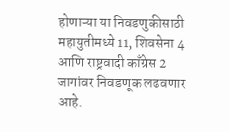होणाऱ्या या निवडणुकीसाठी महायुतीमध्ये 11, शिवसेना 4 आणि राष्ट्रवादी काँग्रेस 2 जागांवर निवडणूक लढवणार आहे.